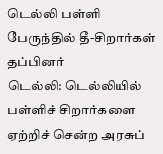டெல்லி பள்ளி பேருந்தில் தீ-சிறார்கள் தப்பினர்
டெல்லி: டெல்லியில் பள்ளிச் சிறார்களை ஏற்றிச் சென்ற அரசுப்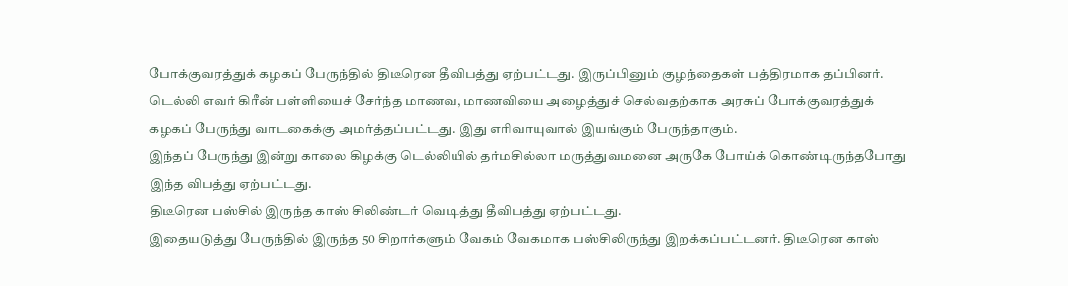போக்குவரத்துக் கழகப் பேருந்தில் திடீரென தீவிபத்து ஏற்பட்டது. இருப்பினும் குழந்தைகள் பத்திரமாக தப்பினர்.
டெல்லி எவர் கிரீன் பள்ளியைச் சேர்ந்த மாணவ, மாணவியை அழைத்துச் செல்வதற்காக அரசுப் போக்குவரத்துக் கழகப் பேருந்து வாடகைக்கு அமர்த்தப்பட்டது. இது எரிவாயுவால் இயங்கும் பேருந்தாகும்.
இந்தப் பேருந்து இன்று காலை கிழக்கு டெல்லியில் தர்மசில்லா மருத்துவமனை அருகே போய்க் கொண்டிருந்தபோது இந்த விபத்து ஏற்பட்டது.
திடீரென பஸ்சில் இருந்த காஸ் சிலிண்டர் வெடித்து தீவிபத்து ஏற்பட்டது.
இதையடுத்து பேருந்தில் இருந்த 50 சிறார்களும் வேகம் வேகமாக பஸ்சிலிருந்து இறக்கப்பட்டனர். திடீரென காஸ்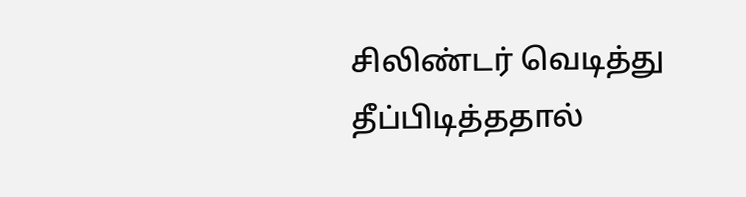சிலிண்டர் வெடித்து தீப்பிடித்ததால்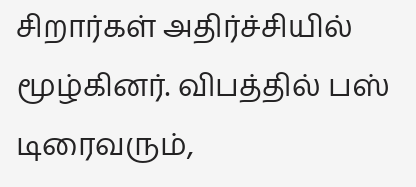சிறார்கள் அதிர்ச்சியில் மூழ்கினர். விபத்தில் பஸ் டிரைவரும்,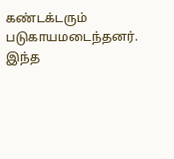கண்டக்டரும் படுகாயமடைந்தனர்.
இந்த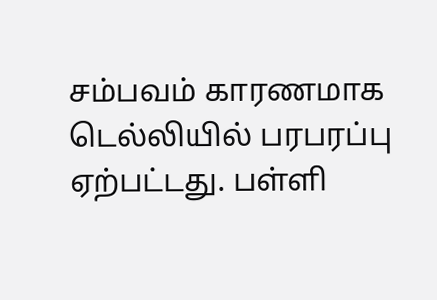சம்பவம் காரணமாக டெல்லியில் பரபரப்பு ஏற்பட்டது. பள்ளி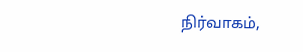நிர்வாகம்,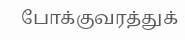போக்குவரத்துக்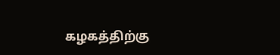கழகத்திற்கு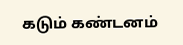கடும் கண்டனம்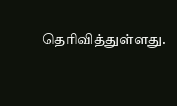தெரிவித்துள்ளது.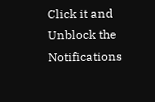Click it and Unblock the Notifications